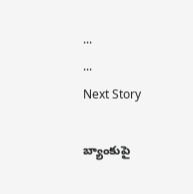...
...
Next Story

బ్యాంకుపై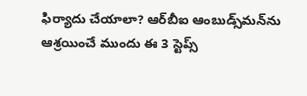ఫిర్యాదు చేయాలా? ఆర్‌బీఐ ఆంబుడ్స్‌మన్‌ను ఆశ్రయించే ముందు ఈ 3 స్టెప్స్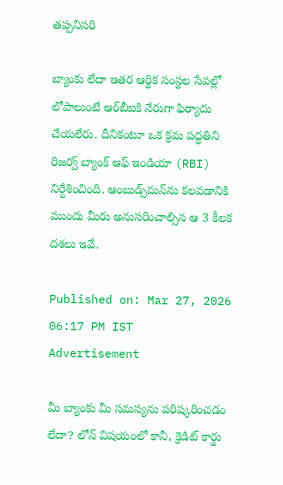తప్పనిసరి

బ్యాంకు లేదా ఇతర ఆర్థిక సంస్థల సేవల్లో లోపాలుంటే ఆర్‌బీఐకి నేరుగా ఫిర్యాదు చేయలేరు. దీనికంటూ ఒక క్రమ పద్ధతిని రిజర్వ్ బ్యాంక్ ఆఫ్ ఇండియా (RBI) నిర్దేశించింది. ఆంబుడ్స్‌మన్‌ను కలవడానికి ముందు మీరు అనుసరించాల్సిన ఆ 3 కీలక దశలు ఇవే.

Published on: Mar 27, 2026 06:17 PM IST
Advertisement

మీ బ్యాంకు మీ సమస్యను పరిష్కరించడం లేదా? లోన్ విషయంలో కానీ, క్రెడిట్ కార్డు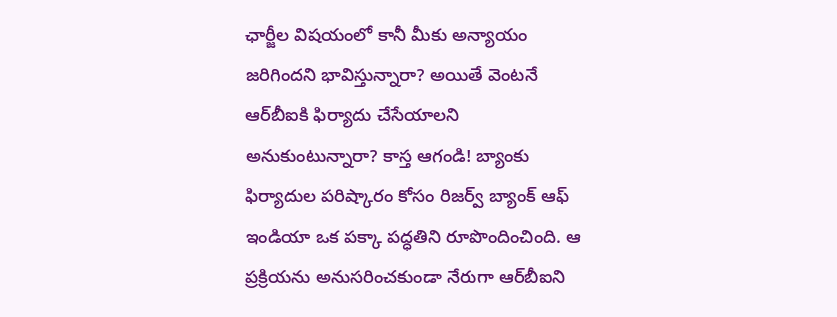ఛార్జీల విషయంలో కానీ మీకు అన్యాయం జరిగిందని భావిస్తున్నారా? అయితే వెంటనే ఆర్‌బీఐకి ఫిర్యాదు చేసేయాలని అనుకుంటున్నారా? కాస్త ఆగండి! బ్యాంకు ఫిర్యాదుల పరిష్కారం కోసం రిజర్వ్ బ్యాంక్ ఆఫ్ ఇండియా ఒక పక్కా పద్ధతిని రూపొందించింది. ఆ ప్రక్రియను అనుసరించకుండా నేరుగా ఆర్‌బీఐని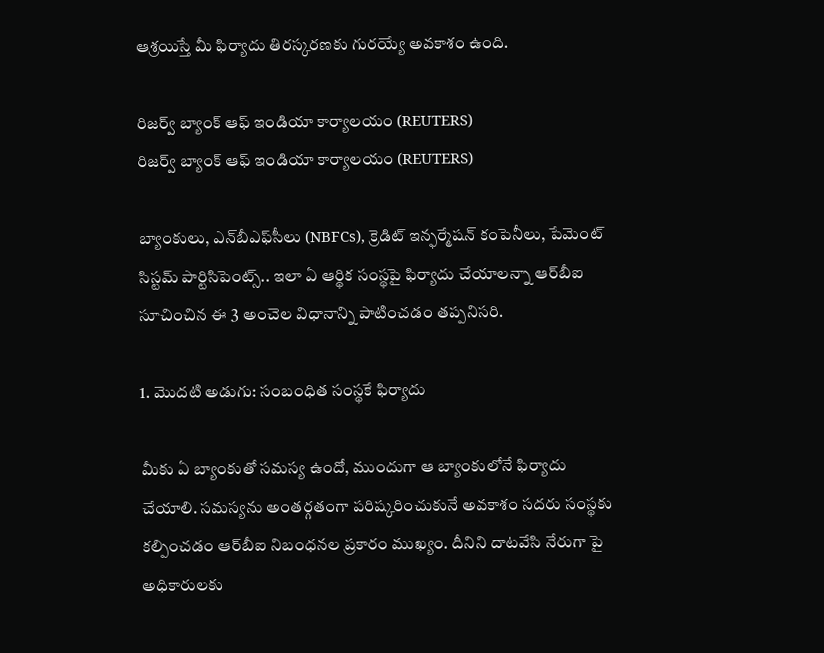ఆశ్రయిస్తే మీ ఫిర్యాదు తిరస్కరణకు గురయ్యే అవకాశం ఉంది.

రిజర్వ్ బ్యాంక్ ఆఫ్ ఇండియా కార్యాలయం (REUTERS)
రిజర్వ్ బ్యాంక్ ఆఫ్ ఇండియా కార్యాలయం (REUTERS)

బ్యాంకులు, ఎన్‌బీఎఫ్‌సీలు (NBFCs), క్రెడిట్ ఇన్ఫర్మేషన్ కంపెనీలు, పేమెంట్ సిస్టమ్ పార్టిసిపెంట్స్.. ఇలా ఏ ఆర్థిక సంస్థపై ఫిర్యాదు చేయాలన్నా ఆర్‌బీఐ సూచించిన ఈ 3 అంచెల విధానాన్ని పాటించడం తప్పనిసరి.

1. మొదటి అడుగు: సంబంధిత సంస్థకే ఫిర్యాదు

మీకు ఏ బ్యాంకుతో సమస్య ఉందో, ముందుగా ఆ బ్యాంకులోనే ఫిర్యాదు చేయాలి. సమస్యను అంతర్గతంగా పరిష్కరించుకునే అవకాశం సదరు సంస్థకు కల్పించడం ఆర్‌బీఐ నిబంధనల ప్రకారం ముఖ్యం. దీనిని దాటవేసి నేరుగా పై అధికారులకు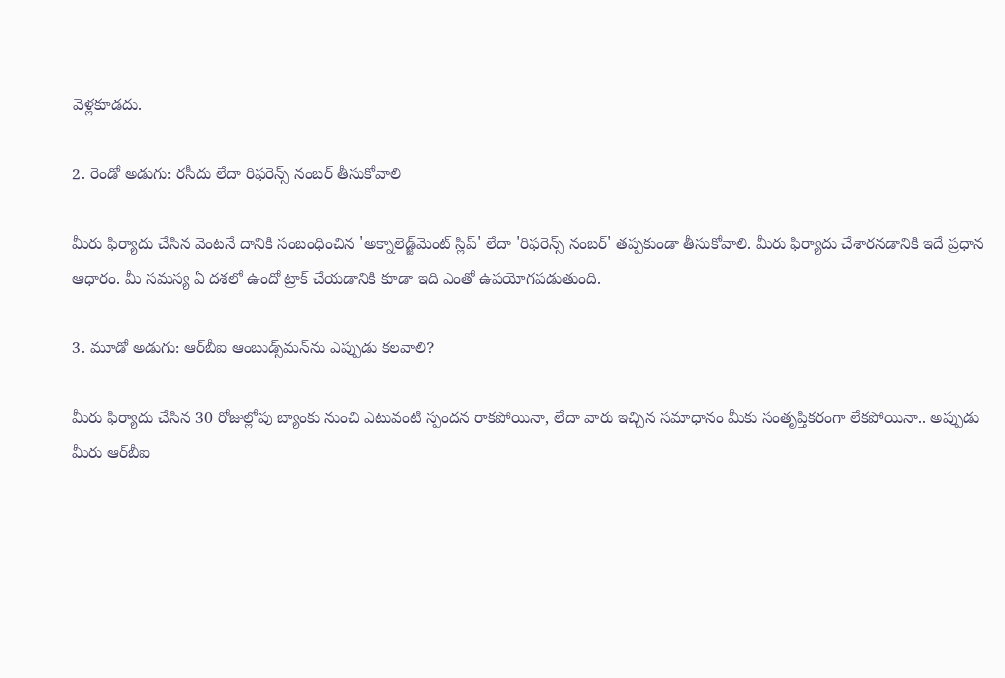వెళ్లకూడదు.

2. రెండో అడుగు: రసీదు లేదా రిఫరెన్స్ నంబర్ తీసుకోవాలి

మీరు ఫిర్యాదు చేసిన వెంటనే దానికి సంబంధించిన 'అక్నాలెడ్జ్‌మెంట్ స్లిప్' లేదా 'రిఫరెన్స్ నంబర్' తప్పకుండా తీసుకోవాలి. మీరు ఫిర్యాదు చేశారనడానికి ఇదే ప్రధాన ఆధారం. మీ సమస్య ఏ దశలో ఉందో ట్రాక్ చేయడానికి కూడా ఇది ఎంతో ఉపయోగపడుతుంది.

3. మూడో అడుగు: ఆర్‌బీఐ ఆంబుడ్స్‌మన్‌ను ఎప్పుడు కలవాలి?

మీరు ఫిర్యాదు చేసిన 30 రోజుల్లోపు బ్యాంకు నుంచి ఎటువంటి స్పందన రాకపోయినా, లేదా వారు ఇచ్చిన సమాధానం మీకు సంతృప్తికరంగా లేకపోయినా.. అప్పుడు మీరు ఆర్‌బీఐ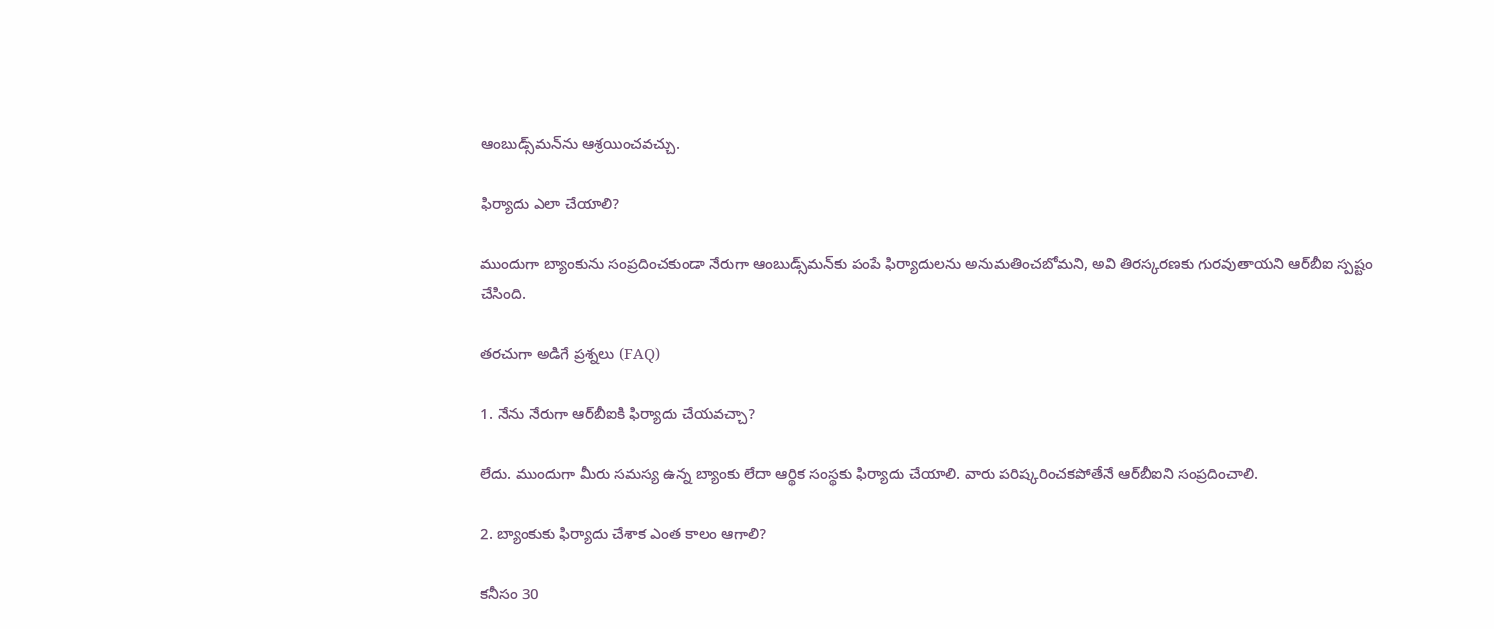ఆంబుడ్స్‌మన్‌‌ను ఆశ్రయించవచ్చు.

ఫిర్యాదు ఎలా చేయాలి?

ముందుగా బ్యాంకును సంప్రదించకుండా నేరుగా ఆంబుడ్స్‌మన్‌కు పంపే ఫిర్యాదులను అనుమతించబోమని, అవి తిరస్కరణకు గురవుతాయని ఆర్‌బీఐ స్పష్టం చేసింది.

తరచుగా అడిగే ప్రశ్నలు (FAQ)

1. నేను నేరుగా ఆర్‌బీఐకి ఫిర్యాదు చేయవచ్చా?

లేదు. ముందుగా మీరు సమస్య ఉన్న బ్యాంకు లేదా ఆర్థిక సంస్థకు ఫిర్యాదు చేయాలి. వారు పరిష్కరించకపోతేనే ఆర్‌బీఐని సంప్రదించాలి.

2. బ్యాంకుకు ఫిర్యాదు చేశాక ఎంత కాలం ఆగాలి?

కనీసం 30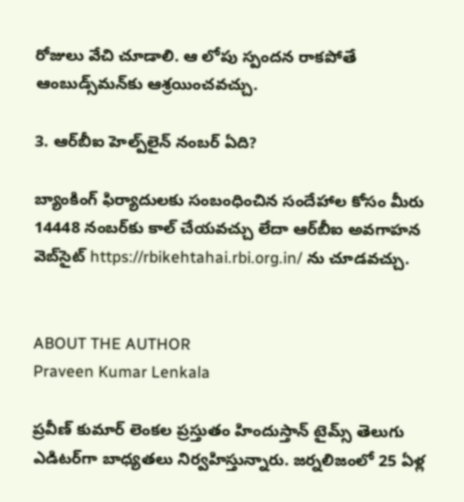రోజులు వేచి చూడాలి. ఆ లోపు స్పందన రాకపోతే ఆంబుడ్స్‌మన్‌కు ఆశ్రయించవచ్చు.

3. ఆర్‌బీఐ హెల్ప్‌లైన్ నంబర్ ఏది?

బ్యాంకింగ్ ఫిర్యాదులకు సంబంధించిన సందేహాల కోసం మీరు 14448 నంబర్‌కు కాల్ చేయవచ్చు లేదా ఆర్‌బీఐ అవగాహన వెబ్‌సైట్ https://rbikehtahai.rbi.org.in/ ను చూడవచ్చు.


ABOUT THE AUTHOR
Praveen Kumar Lenkala

ప్రవీణ్ కుమార్ లెంకల ప్రస్తుతం హిందుస్తాన్ టైమ్స్ తెలుగు ఎడిటర్‌గా బాధ్యతలు నిర్వహిస్తున్నారు. జర్నలిజంలో 25 ఏళ్ల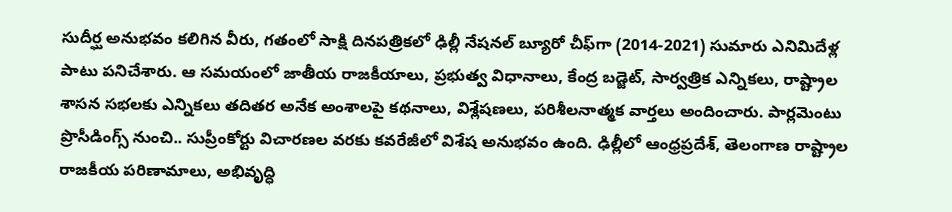సుదీర్ఘ అనుభవం కలిగిన వీరు, గతంలో సాక్షి దినపత్రికలో ఢిల్లీ నేషనల్ బ్యూరో చీఫ్‌గా (2014-2021) సుమారు ఎనిమిదేళ్ల పాటు పనిచేశారు. ఆ సమయంలో జాతీయ రాజకీయాలు, ప్రభుత్వ విధానాలు, కేంద్ర బడ్జెట్, సార్వత్రిక ఎన్నికలు, రాష్ట్రాల శాసన సభలకు ఎన్నికలు తదితర అనేక అంశాలపై కథనాలు, విశ్లేషణలు, పరిశీలనాత్మక వార్తలు అందించారు. పార్లమెంటు ప్రొసీడింగ్స్ నుంచి.. సుప్రీంకోర్టు విచారణల వరకు కవరేజీలో విశేష అనుభవం ఉంది. ఢిల్లీలో ఆంధ్రప్రదేశ్, తెలంగాణ రాష్ట్రాల రాజకీయ పరిణామాలు, అభివృద్ధి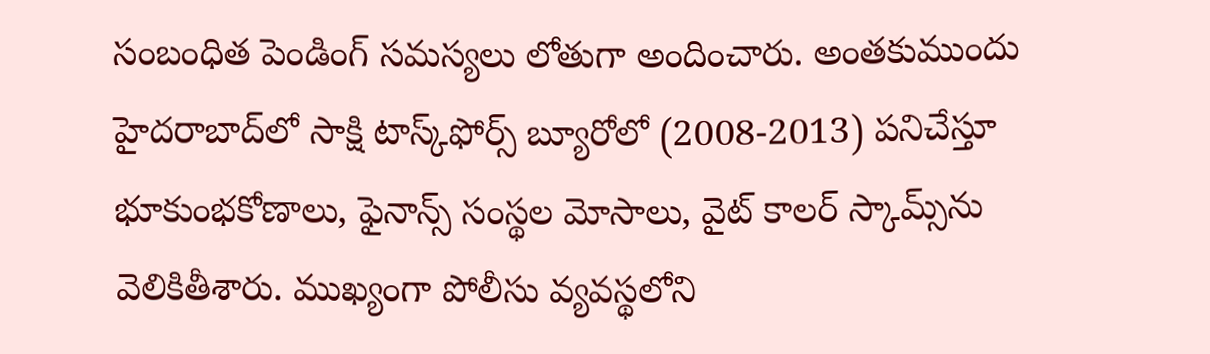సంబంధిత పెండింగ్ సమస్యలు లోతుగా అందించారు. అంతకుముందు హైదరాబాద్‌లో సాక్షి టాస్క్‌ఫోర్స్ బ్యూరోలో (2008-2013) పనిచేస్తూ భూకుంభకోణాలు, ఫైనాన్స్ సంస్థల మోసాలు, వైట్ కాలర్ స్కామ్స్‌ను వెలికితీశారు. ముఖ్యంగా పోలీసు వ్యవస్థలోని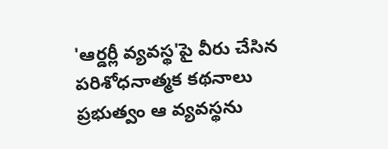'ఆర్డర్లీ వ్యవస్థ'పై వీరు చేసిన పరిశోధనాత్మక కథనాలు ప్రభుత్వం ఆ వ్యవస్థను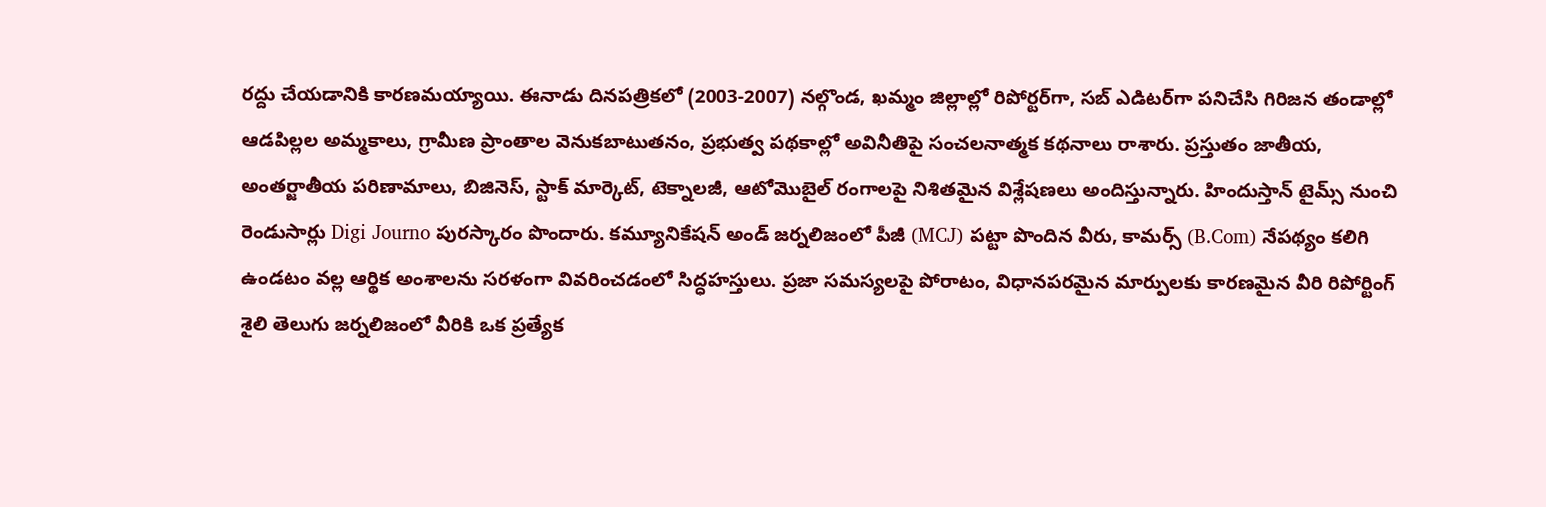రద్దు చేయడానికి కారణమయ్యాయి. ఈనాడు దినపత్రికలో (2003-2007) నల్గొండ, ఖమ్మం జిల్లాల్లో రిపోర్టర్‌గా, సబ్ ఎడిటర్‌గా పనిచేసి గిరిజన తండాల్లో ఆడపిల్లల అమ్మకాలు, గ్రామీణ ప్రాంతాల వెనుకబాటుతనం, ప్రభుత్వ పథకాల్లో అవినీతిపై సంచలనాత్మక కథనాలు రాశారు. ప్రస్తుతం జాతీయ, అంతర్జాతీయ పరిణామాలు, బిజినెస్, స్టాక్ మార్కెట్, టెక్నాలజీ, ఆటోమొబైల్ రంగాలపై నిశితమైన విశ్లేషణలు అందిస్తున్నారు. హిందుస్తాన్ టైమ్స్ నుంచి రెండుసార్లు Digi Journo పురస్కారం పొందారు. కమ్యూనికేషన్ అండ్ జర్నలిజంలో పీజీ (MCJ) పట్టా పొందిన వీరు, కామర్స్ (B.Com) నేపథ్యం కలిగి ఉండటం వల్ల ఆర్థిక అంశాలను సరళంగా వివరించడంలో సిద్ధహస్తులు. ప్రజా సమస్యలపై పోరాటం, విధానపరమైన మార్పులకు కారణమైన వీరి రిపోర్టింగ్ శైలి తెలుగు జర్నలిజంలో వీరికి ఒక ప్రత్యేక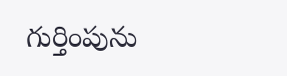గుర్తింపును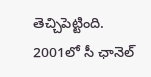తెచ్చిపెట్టింది. 2001లో సీ ఛానెల్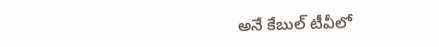అనే కేబుల్ టీవీలో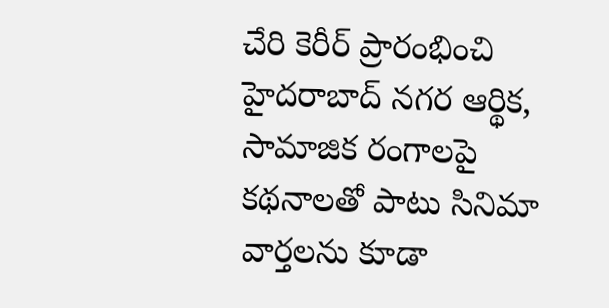చేరి కెరీర్ ప్రారంభించి హైదరాబాద్ నగర ఆర్థిక, సామాజిక రంగాలపై కథనాలతో పాటు సినిమా వార్తలను కూడా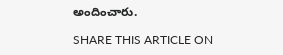అందించారు.

SHARE THIS ARTICLE ON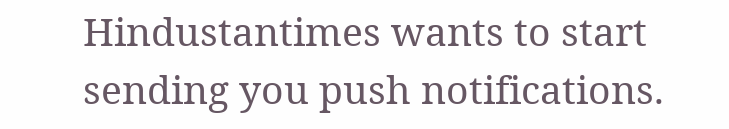Hindustantimes wants to start sending you push notifications.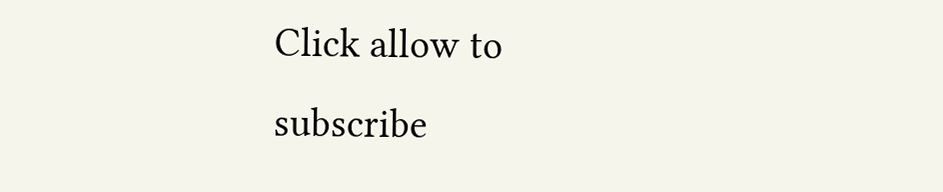Click allow to subscribe